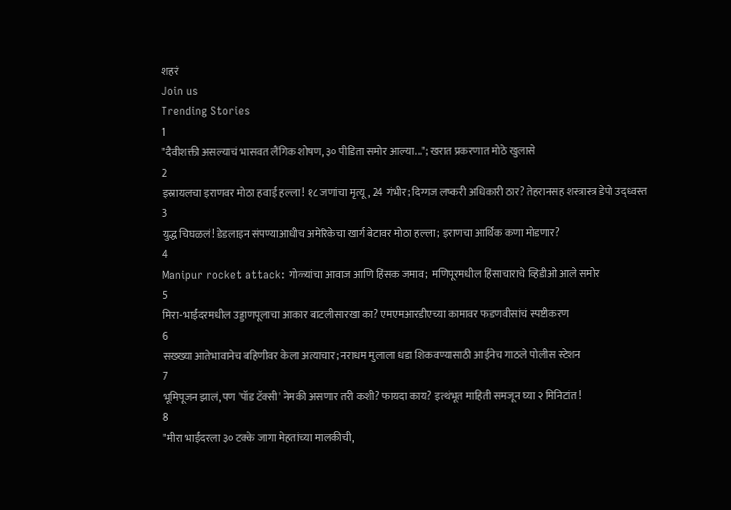शहरं
Join us
Trending Stories
1
"दैवीशक्ती असल्याचं भासवत लैंगिक शोषण, ३० पीडिता समोर आल्या..."; खरात प्रकरणात मोठे खुलासे
2
इस्रायलचा इराणवर मोठा हवाई हल्ला! १८ जणांचा मृत्यू, 24 गंभीर; दिग्गज लष्करी अधिकारी ठार? तेहरानसह शस्त्रास्त्र डेपो उद्ध्वस्त
3
युद्ध चिघळलं! डेडलाइन संपण्याआधीच अमेरिकेचा खार्ग बेटावर मोठा हल्ला; इराणचा आर्थिक कणा मोडणार?
4
Manipur rocket attack: गोळ्यांचा आवाज आणि हिंसक जमाव;  मणिपूरमधील हिंसाचाराचे व्हिडीओ आले समोर
5
मिरा-भाईंदरमधील उड्डाणपूलाचा आकार बाटलीसारखा का? एमएमआरडीएच्या कामावर फडणवीसांचं स्पष्टीकरण
6
सख्ख्या आतेभावानेच बहिणीवर केला अत्याचार; नराधम मुलाला धडा शिकवण्यासाठी आईनेच गाठले पोलीस स्टेशन
7
भूमिपूजन झालं, पण 'पॉड टॅक्सी' नेमकी असणार तरी कशी? फायदा काय? इत्थंभूत माहिती समजून घ्या २ मिनिटांत!
8
"मीरा भाईंदरला ३० टक्के जागा मेहतांच्या मालकीची,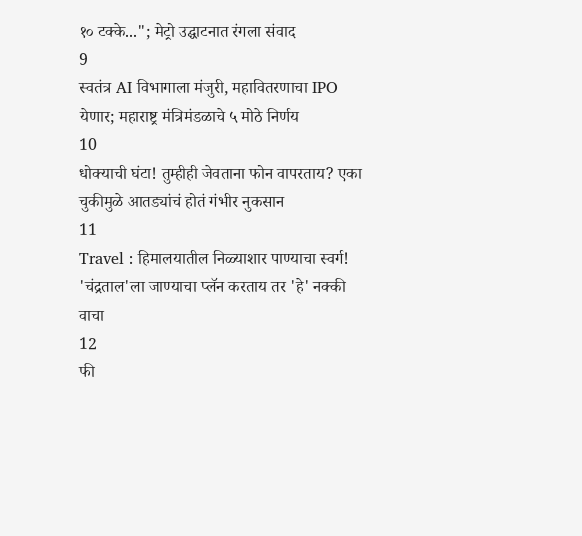१० टक्के..."; मेट्रो उद्घाटनात रंगला संवाद
9
स्वतंत्र AI विभागाला मंजुरी, महावितरणाचा IPO येणार; महाराष्ट्र मंत्रिमंडळाचे ५ मोठे निर्णय
10
धोक्याची घंटा! तुम्हीही जेवताना फोन वापरताय? एका चुकीमुळे आतड्यांचं होतं गंभीर नुकसान
11
Travel : हिमालयातील निळ्याशार पाण्याचा स्वर्ग! 'चंद्रताल'ला जाण्याचा प्लॅन करताय तर 'हे' नक्की वाचा
12
फी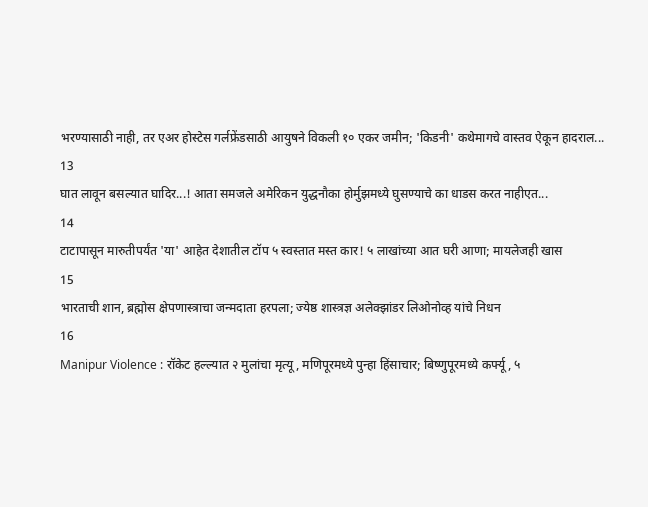भरण्यासाठी नाही, तर एअर होस्टेस गर्लफ्रेंडसाठी आयुषने विकली १० एकर जमीन; 'किडनी' कथेमागचे वास्तव ऐकून हादराल...
13
घात लावून बसल्यात घादिर...! आता समजले अमेरिकन युद्धनौका होर्मुझमध्ये घुसण्याचे का धाडस करत नाहीएत...
14
टाटापासून मारुतीपर्यंत 'या' आहेत देशातील टॉप ५ स्वस्तात मस्त कार! ५ लाखांच्या आत घरी आणा; मायलेजही खास
15
भारताची शान, ब्रह्मोस क्षेपणास्त्राचा जन्मदाता हरपला; ज्येष्ठ शास्त्रज्ञ अलेक्झांडर लिओनोव्ह यांचे निधन
16
Manipur Violence : रॉकेट हल्ल्यात २ मुलांचा मृत्यू, मणिपूरमध्ये पुन्हा हिंसाचार; बिष्णुपूरमध्ये कर्फ्यू, ५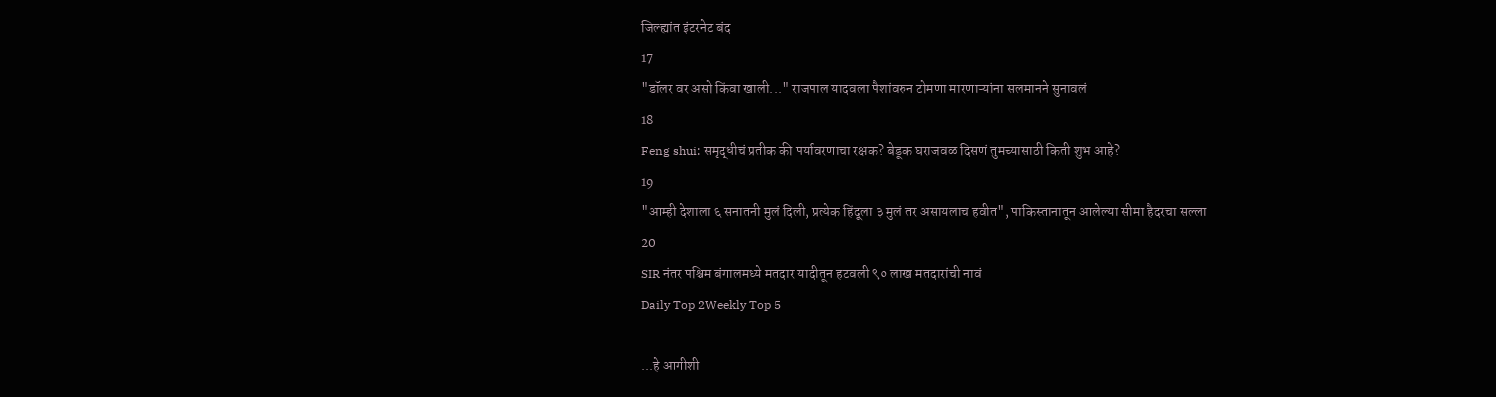जिल्ह्यांत इंटरनेट बंद
17
"डॉलर वर असो किंवा खाली..." राजपाल यादवला पैशांवरुन टोमणा मारणाऱ्यांना सलमानने सुनावलं
18
Feng shui: समृद्धीचं प्रतीक की पर्यावरणाचा रक्षक? बेडूक घराजवळ दिसणं तुमच्यासाठी किती शुभ आहे?
19
"आम्ही देशाला ६ सनातनी मुलं दिली, प्रत्येक हिंदूला ३ मुलं तर असायलाच हवीत", पाकिस्तानातून आलेल्या सीमा हैदरचा सल्ला
20
SIR नंतर पश्चिम बंगालमध्ये मतदार यादीतून हटवली ९० लाख मतदारांची नावं
Daily Top 2Weekly Top 5

...हे आगीशी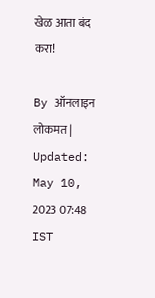खेळ आता बंद करा!

By ऑनलाइन लोकमत | Updated: May 10, 2023 07:48 IST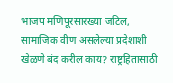भाजप मणिपूरसारख्या जटिल, सामाजिक वीण असलेल्या प्रदेशाशी खेळणे बंद करील काय? राष्ट्रहितासाठी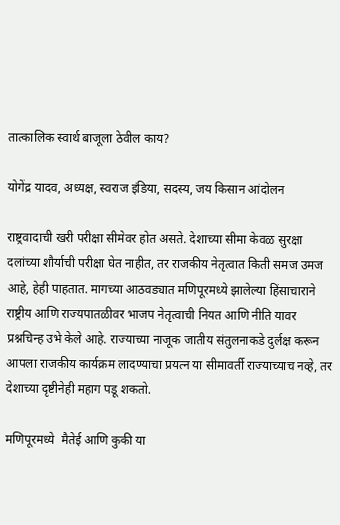तात्कालिक स्वार्थ बाजूला ठेवील काय?

योगेंद्र यादव, अध्यक्ष, स्वराज इंडिया, सदस्य, जय किसान आंदोलन

राष्ट्रवादाची खरी परीक्षा सीमेवर होत असते. देशाच्या सीमा केवळ सुरक्षा दलांच्या शौर्याची परीक्षा घेत नाहीत, तर राजकीय नेतृत्वात किती समज उमज आहे, हेही पाहतात. मागच्या आठवड्यात मणिपूरमध्ये झालेल्या हिंसाचाराने राष्ट्रीय आणि राज्यपातळीवर भाजप नेतृत्वाची नियत आणि नीति यावर प्रश्नचिन्ह उभे केले आहे. राज्याच्या नाजूक जातीय संतुलनाकडे दुर्लक्ष करून आपला राजकीय कार्यक्रम लादण्याचा प्रयत्न या सीमावर्ती राज्याच्याच नव्हे, तर देशाच्या दृष्टीनेही महाग पडू शकतो.

मणिपूरमध्ये  मैतेई आणि कुकी या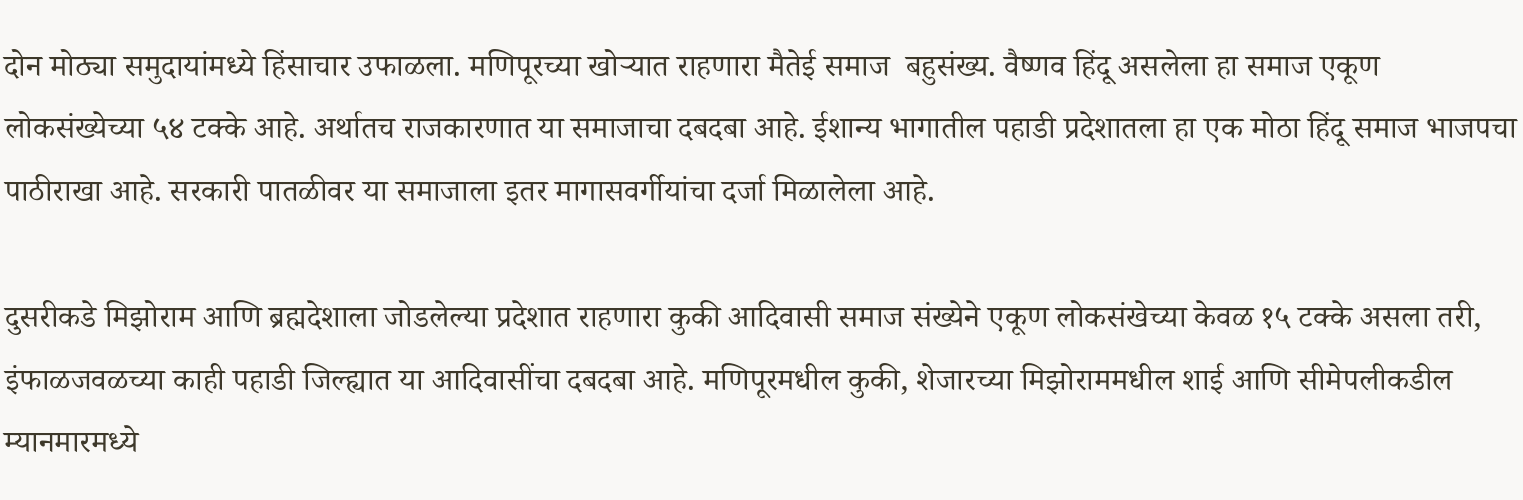दोन मोठ्या समुदायांमध्ये हिंसाचार उफाळला. मणिपूरच्या खोऱ्यात राहणारा मैतेई समाज  बहुसंख्य. वैष्णव हिंदू असलेला हा समाज एकूण लोकसंख्येच्या ५४ टक्के आहे. अर्थातच राजकारणात या समाजाचा दबदबा आहे. ईशान्य भागातील पहाडी प्रदेशातला हा एक मोठा हिंदू समाज भाजपचा पाठीराखा आहे. सरकारी पातळीवर या समाजाला इतर मागासवर्गीयांचा दर्जा मिळालेला आहे.

दुसरीकडे मिझोराम आणि ब्रह्मदेशाला जोडलेल्या प्रदेशात राहणारा कुकी आदिवासी समाज संख्येने एकूण लोकसंखेच्या केवळ १५ टक्के असला तरी, इंफाळजवळच्या काही पहाडी जिल्ह्यात या आदिवासींचा दबदबा आहे. मणिपूरमधील कुकी, शेजारच्या मिझोराममधील शाई आणि सीमेपलीकडील म्यानमारमध्ये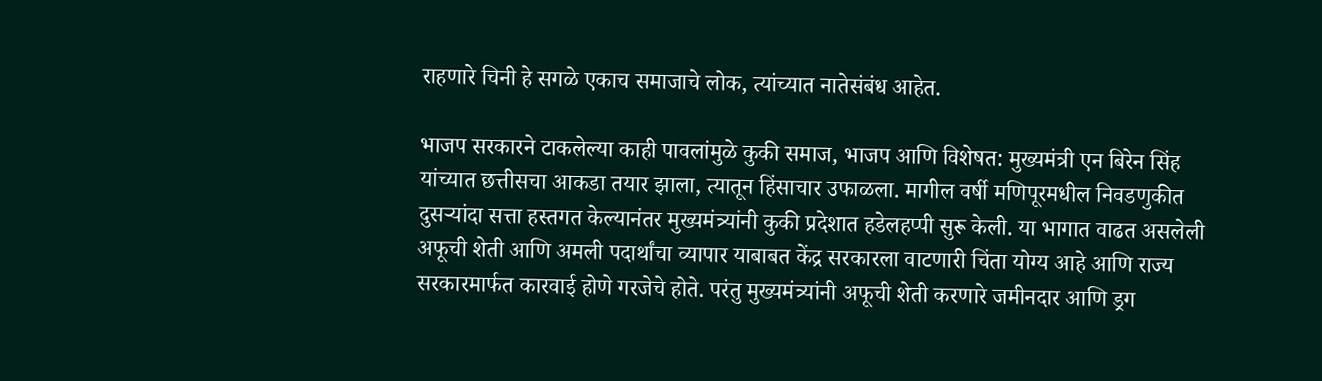राहणारे चिनी हे सगळे एकाच समाजाचे लोक, त्यांच्यात नातेसंबंध आहेत.

भाजप सरकारने टाकलेल्या काही पावलांमुळे कुकी समाज, भाजप आणि विशेषत: मुख्यमंत्री एन बिरेन सिंह यांच्यात छत्तीसचा आकडा तयार झाला, त्यातून हिंसाचार उफाळला. मागील वर्षी मणिपूरमधील निवडणुकीत दुसऱ्यांदा सत्ता हस्तगत केल्यानंतर मुख्यमंत्र्यांनी कुकी प्रदेशात हडेलहप्पी सुरू केली. या भागात वाढत असलेली अफूची शेती आणि अमली पदार्थांचा व्यापार याबाबत केंद्र सरकारला वाटणारी चिंता योग्य आहे आणि राज्य सरकारमार्फत कारवाई होणे गरजेचे होते. परंतु मुख्यमंत्र्यांनी अफूची शेती करणारे जमीनदार आणि ड्रग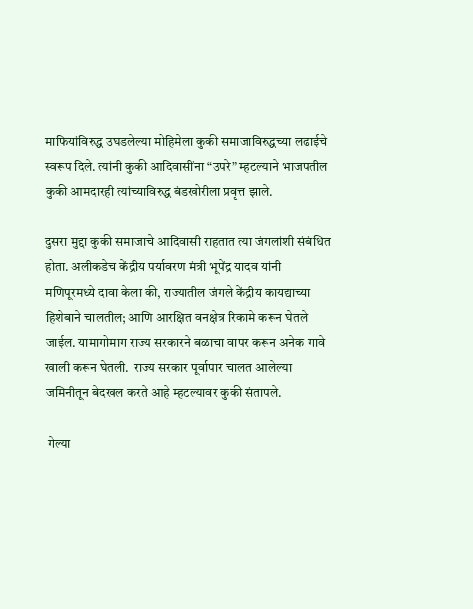माफियांविरुद्ध उघडलेल्या मोहिमेला कुकी समाजाविरुद्धच्या लढाईचे स्वरूप दिले. त्यांनी कुकी आदिवासींना “उपरे” म्हटल्याने भाजपतील कुकी आमदारही त्यांच्याविरुद्ध बंडखोरीला प्रवृत्त झाले.

दुसरा मुद्दा कुकी समाजाचे आदिवासी राहतात त्या जंगलांशी संबंधित होता. अलीकडेच केंद्रीय पर्यावरण मंत्री भूपेंद्र यादव यांनी मणिपूरमध्ये दावा केला की, राज्यातील जंगले केंद्रीय कायद्याच्या हिशेबाने चालतील; आणि आरक्षित वनक्षेत्र रिकामे करून घेतले जाईल. यामागोमाग राज्य सरकारने बळाचा वापर करून अनेक गावे खाली करून घेतली.  राज्य सरकार पूर्वापार चालत आलेल्या जमिनीतून बेदखल करते आहे म्हटल्यावर कुकी संतापले.

 गेल्या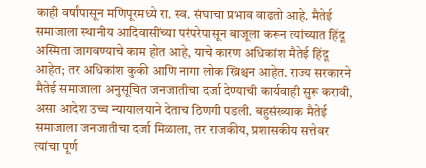काही वर्षांपासून मणिपूरमध्ये रा. स्व. संघाचा प्रभाव वाढतो आहे. मैतेई समाजाला स्थानीय आदिवासींच्या परंपरेपासून बाजूला करून त्यांच्यात हिंदू अस्मिता जागवण्याचे काम होत आहे, याचे कारण अधिकांश मैतेई हिंदू आहेत; तर अधिकांश कुकी आणि नागा लोक ख्रिश्चन आहेत. राज्य सरकारने मैतेई समाजाला अनुसूचित जनजातीचा दर्जा देण्याची कार्यवाही सुरू करावी, असा आदेश उच्च न्यायालयाने देताच ठिणगी पडली. बहुसंख्याक मैतेई समाजाला जनजातीचा दर्जा मिळाला, तर राजकीय, प्रशासकीय सत्तेवर त्यांचा पूर्ण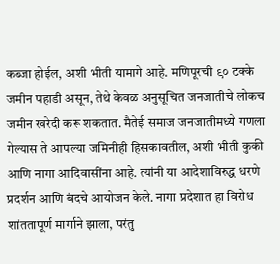कब्जा होईल, अशी भीती यामागे आहे. मणिपूरची ९० टक्के जमीन पहाडी असून, तेथे केवळ अनुसूचित जनजातीचे लोकच जमीन खरेदी करू शकतात. मैतेई समाज जनजातीमध्ये गणला गेल्यास ते आपल्या जमिनीही हिसकावतील, अशी भीती कुकी  आणि नागा आदिवासींना आहे. त्यांनी या आदेशाविरुद्ध धरणे प्रदर्शन आणि बंदचे आयोजन केले. नागा प्रदेशात हा विरोध शांततापूर्ण मार्गाने झाला, परंतु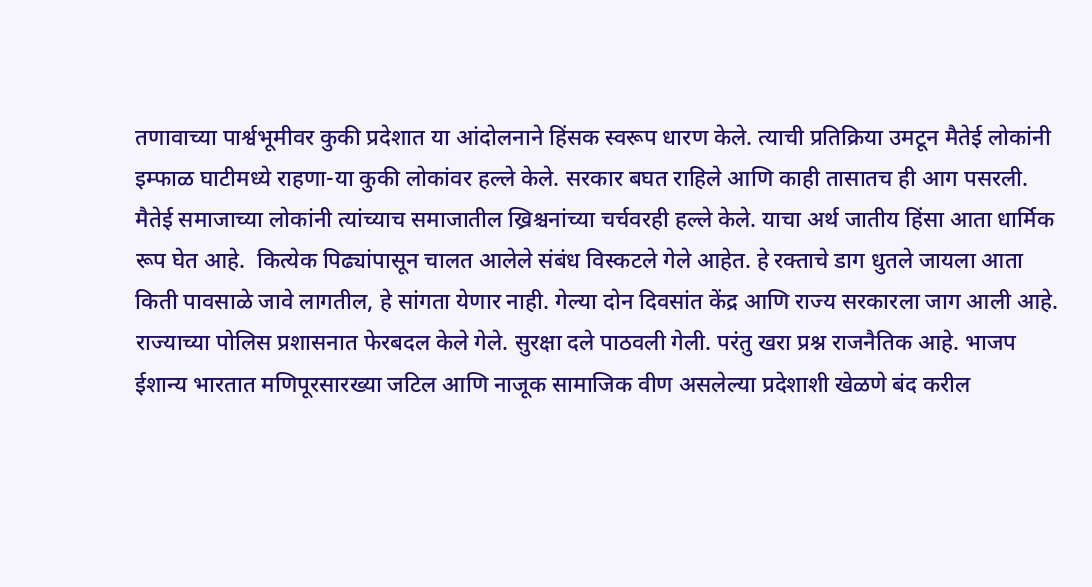तणावाच्या पार्श्वभूमीवर कुकी प्रदेशात या आंदोलनाने हिंसक स्वरूप धारण केले. त्याची प्रतिक्रिया उमटून मैतेई लोकांनी इम्फाळ घाटीमध्ये राहणा-या कुकी लोकांवर हल्ले केले. सरकार बघत राहिले आणि काही तासातच ही आग पसरली. मैतेई समाजाच्या लोकांनी त्यांच्याच समाजातील ख्रिश्चनांच्या चर्चवरही हल्ले केले. याचा अर्थ जातीय हिंसा आता धार्मिक रूप घेत आहे.  कित्येक पिढ्यांपासून चालत आलेले संबंध विस्कटले गेले आहेत. हे रक्ताचे डाग धुतले जायला आता किती पावसाळे जावे लागतील, हे सांगता येणार नाही. गेल्या दोन दिवसांत केंद्र आणि राज्य सरकारला जाग आली आहे. राज्याच्या पोलिस प्रशासनात फेरबदल केले गेले. सुरक्षा दले पाठवली गेली. परंतु खरा प्रश्न राजनैतिक आहे. भाजप ईशान्य भारतात मणिपूरसारख्या जटिल आणि नाजूक सामाजिक वीण असलेल्या प्रदेशाशी खेळणे बंद करील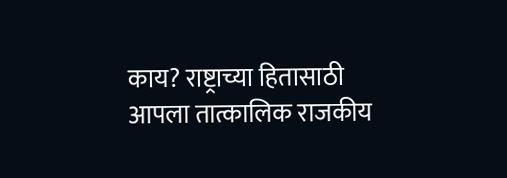काय? राष्ट्राच्या हितासाठी आपला तात्कालिक राजकीय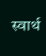स्वार्थ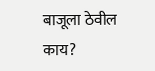बाजूला ठेवील काय?